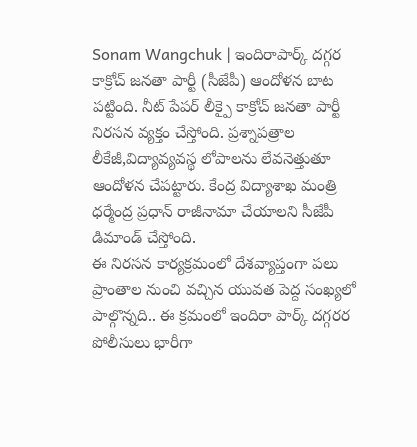Sonam Wangchuk | ఇందిరాపార్క్ దగ్గర కాక్రోచ్ జనతా పార్టీ (సీజేపీ) ఆందోళన బాట పట్టింది. నీట్ పేపర్ లీక్పై కాక్రోచ్ జనతా పార్టీ నిరసన వ్యక్తం చేస్తోంది. ప్రశ్నాపత్రాల లీకేజీ,విద్యావ్యవస్థ లోపాలను లేవనెత్తుతూ ఆందోళన చేపట్టారు. కేంద్ర విద్యాశాఖ మంత్రి ధర్మేంద్ర ప్రధాన్ రాజీనామా చేయాలని సీజేపీ డిమాండ్ చేస్తోంది.
ఈ నిరసన కార్యక్రమంలో దేశవ్యాప్తంగా పలు ప్రాంతాల నుంచి వచ్చిన యువత పెద్ద సంఖ్యలో పాల్గొన్నది.. ఈ క్రమంలో ఇందిరా పార్క్ దగ్గరర పోలీసులు భారీగా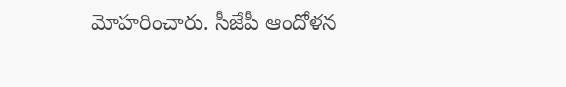మోహరించారు. సీజేపీ ఆందోళన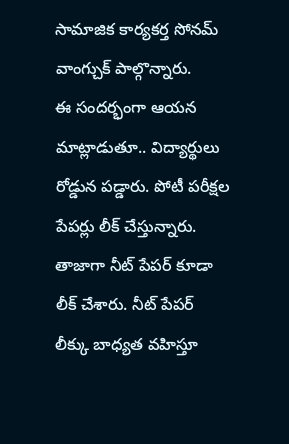సామాజిక కార్యకర్త సోనమ్ వాంగ్చుక్ పాల్గొన్నారు.
ఈ సందర్భంగా ఆయన మాట్లాడుతూ.. విద్యార్థులు రోడ్డున పడ్డారు. పోటీ పరీక్షల పేపర్లు లీక్ చేస్తున్నారు. తాజాగా నీట్ పేపర్ కూడా లీక్ చేశారు. నీట్ పేపర్ లీక్కు బాధ్యత వహిస్తూ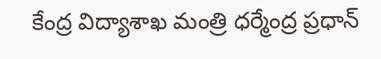కేంద్ర విద్యాశాఖ మంత్రి ధర్మేంద్ర ప్రధాన్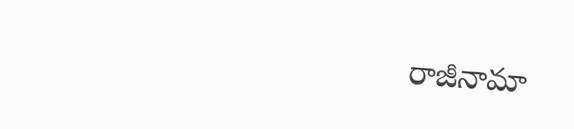రాజీనామా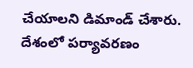చేయాలని డిమాండ్ చేశారు. దేశంలో పర్యావరణం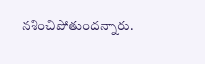నశించిపోతుందన్నారు.